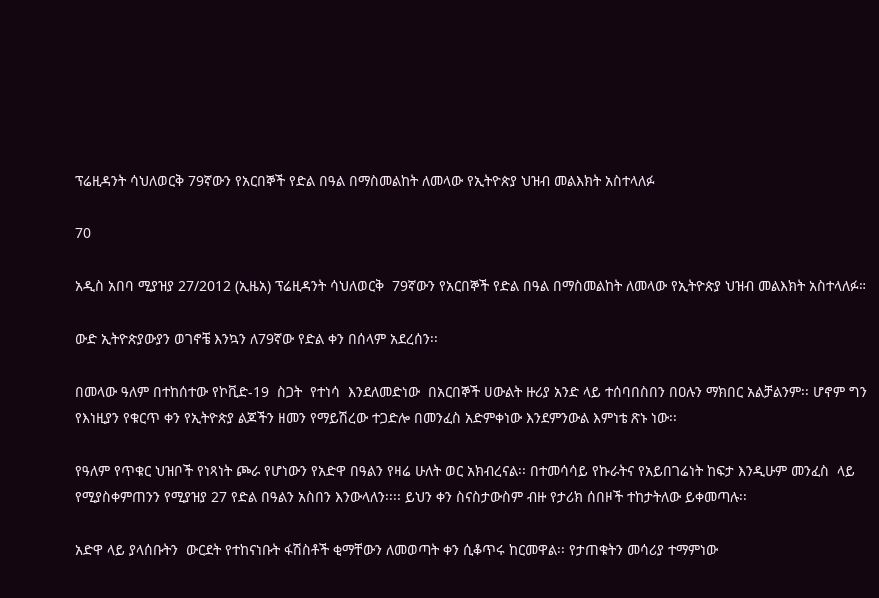ፕሬዚዳንት ሳህለወርቅ 79ኛውን የአርበኞች የድል በዓል በማስመልከት ለመላው የኢትዮጵያ ህዝብ መልእክት አስተላለፉ

70

አዲስ አበባ ሚያዝያ 27/2012 (ኢዜአ) ፕሬዚዳንት ሳህለወርቅ  79ኛውን የአርበኞች የድል በዓል በማስመልከት ለመላው የኢትዮጵያ ህዝብ መልእክት አስተላለፉ።

ውድ ኢትዮጵያውያን ወገኖቼ እንኳን ለ79ኛው የድል ቀን በሰላም አደረሰን፡፡

በመላው ዓለም በተከሰተው የኮቪድ-19  ስጋት  የተነሳ  እንደለመድነው  በአርበኞች ሀውልት ዙሪያ አንድ ላይ ተሰባበስበን በዐሉን ማክበር አልቻልንም፡፡ ሆኖም ግን የእነዚያን የቁርጥ ቀን የኢትዮጵያ ልጆችን ዘመን የማይሽረው ተጋድሎ በመንፈስ አድምቀነው እንደምንውል እምነቴ ጽኑ ነው፡፡

የዓለም የጥቁር ህዝቦች የነጻነት ጮራ የሆነውን የአድዋ በዓልን የዛሬ ሁለት ወር አክብረናል፡፡ በተመሳሳይ የኩራትና የአይበገሬነት ከፍታ እንዲሁም መንፈስ  ላይ የሚያስቀምጠንን የሚያዝያ 27 የድል በዓልን አስበን እንውላለን፡፡፡፡ ይህን ቀን ስናስታውስም ብዙ የታሪክ ሰበዞች ተከታትለው ይቀመጣሉ፡፡

አድዋ ላይ ያላሰቡትን  ውርደት የተከናነቡት ፋሽስቶች ቂማቸውን ለመወጣት ቀን ሲቆጥሩ ከርመዋል፡፡ የታጠቁትን መሳሪያ ተማምነው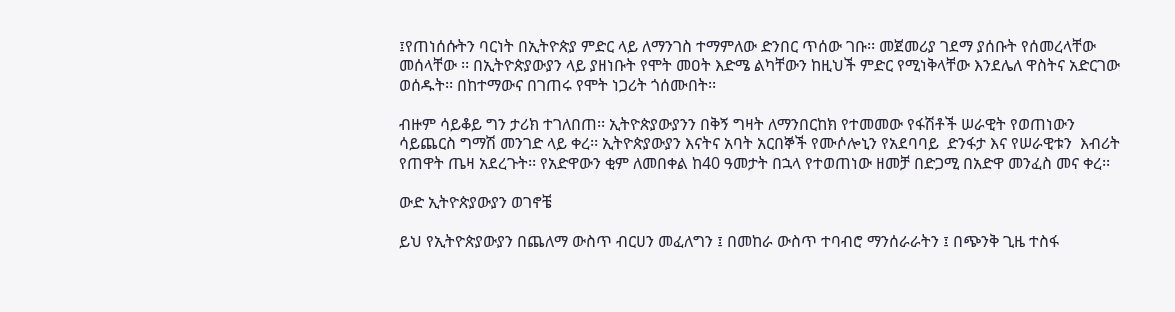፤የጠነሰሱትን ባርነት በኢትዮጵያ ምድር ላይ ለማንገስ ተማምለው ድንበር ጥሰው ገቡ፡፡ መጀመሪያ ገደማ ያሰቡት የሰመረላቸው መሰላቸው ፡፡ በኢትዮጵያውያን ላይ ያዘነቡት የሞት መዐት እድሜ ልካቸውን ከዚህች ምድር የሚነቅላቸው እንደሌለ ዋስትና አድርገው ወሰዱት፡፡ በከተማውና በገጠሩ የሞት ነጋሪት ጎሰሙበት፡፡

ብዙም ሳይቆይ ግን ታሪክ ተገለበጠ፡፡ ኢትዮጵያውያንን በቅኝ ግዛት ለማንበርከክ የተመመው የፋሽቶች ሠራዊት የወጠነውን ሳይጨርስ ግማሽ መንገድ ላይ ቀረ፡፡ ኢትዮጵያውያን እናትና አባት አርበኞች የሙሶሎኒን የአደባባይ  ድንፋታ እና የሠራዊቱን  እብሪት የጠዋት ጤዛ አደረጉት፡፡ የአድዋውን ቂም ለመበቀል ከ40 ዓመታት በኋላ የተወጠነው ዘመቻ በድጋሚ በአድዋ መንፈስ መና ቀረ፡፡

ውድ ኢትዮጵያውያን ወገኖቼ

ይህ የኢትዮጵያውያን በጨለማ ውስጥ ብርሀን መፈለግን ፤ በመከራ ውስጥ ተባብሮ ማንሰራራትን ፤ በጭንቅ ጊዜ ተስፋ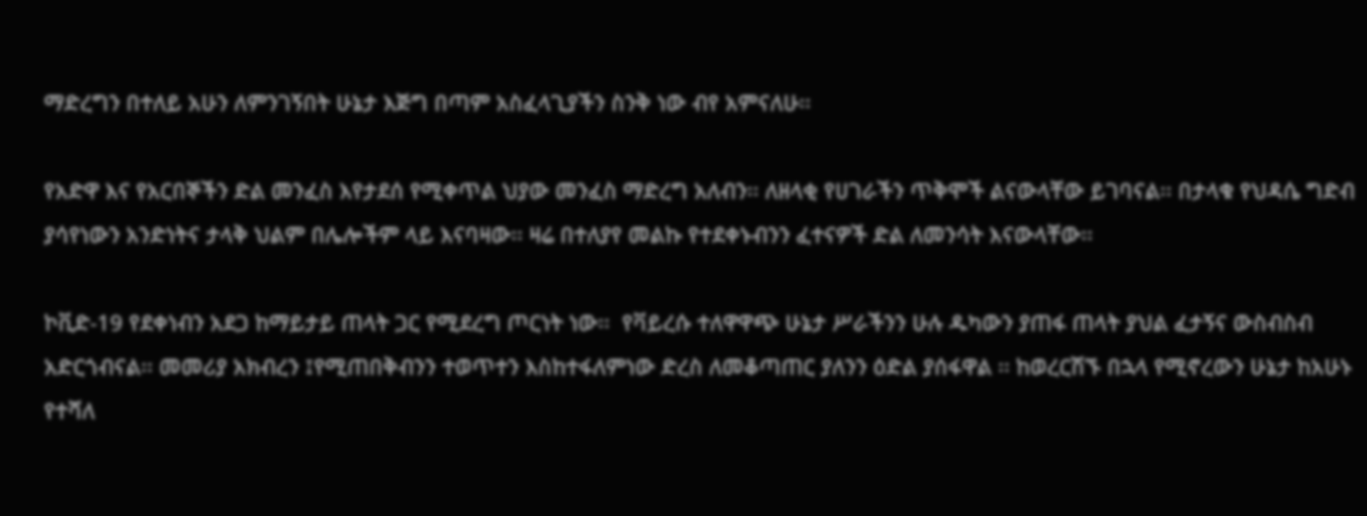ማድረግን በተለይ አሁን ለምንገኝበት ሁኔታ እጅግ በጣም አስፈላጊያችን ስንቅ ነው ብየ አምናለሁ፡፡

የአድዋ እና የአርበኞችን ድል መንፈስ እየታደሰ የሚቀጥል ህያው መንፈስ ማድረግ አለብን፡፡ ለዘላቂ የሀገራችን ጥቅሞች ልናውላቸው ይገባናል፡፡ በታላቁ የህዳሴ ግድብ ያሳየነውን አንድነትና ታላቅ ህልም በሌሎችም ላይ እናባዛው፡፡ ዛሬ በተለያየ መልኩ የተደቀኑብንን ፈተናዎች ድል ለመንሳት እናውላቸው፡፡

ኮቪድ-19 የደቀነብን አደጋ ከማይታይ ጠላት ጋር የሚደረግ ጦርነት ነው፡፡  የቫይረሱ ተለዋዋጭ ሁኔታ ሥራችንን ሁሉ ዱካውን ያጠፋ ጠላት ያህል ፈታኝና ውስብስብ አድርጎብናል፡፡ መመሪያ አክብረን ፤የሚጠበቅብንን ተወጥተን እስከተፋለምነው ድረስ ለመቆጣጠር ያለንን ዕድል ያሰፋዋል ፡፡ ከወረርሽኙ በኋላ የሚኖረውን ሁኔታ ከአሁኑ የተሻለ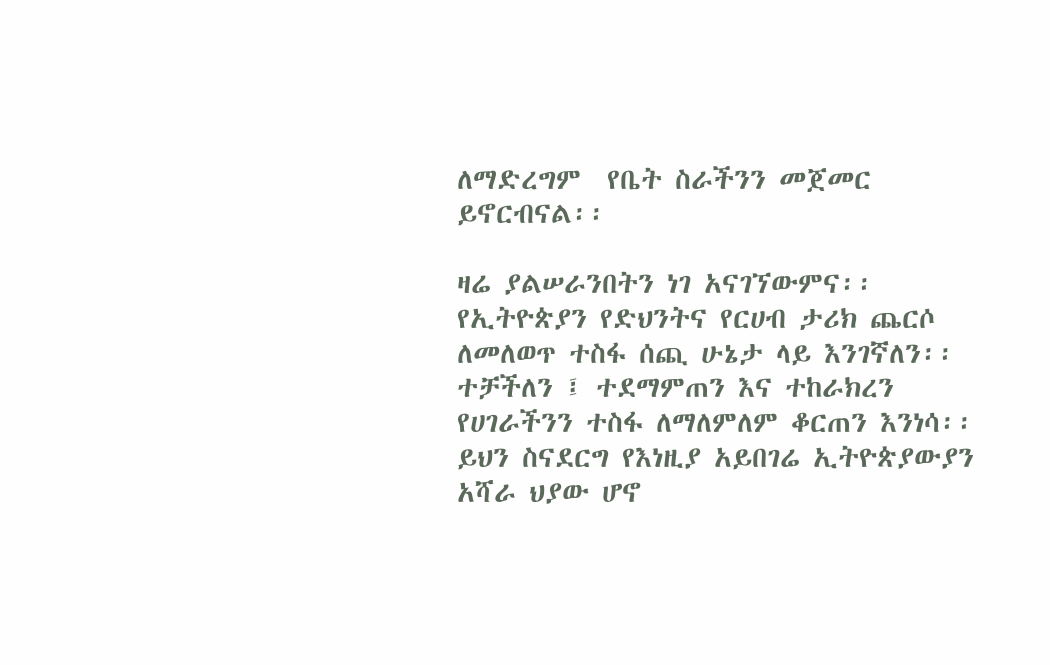ለማድረግም  የቤት ስራችንን መጀመር ይኖርብናል፡፡

ዛሬ ያልሠራንበትን ነገ አናገኘውምና፡፡ የኢትዮጵያን የድህንትና የርሀብ ታሪክ ጨርሶ ለመለወጥ ተስፋ ሰጪ ሁኔታ ላይ እንገኛለን፡፡ ተቻችለን ፤ ተደማምጠን እና ተከራክረን የሀገራችንን ተስፋ ለማለምለም ቆርጠን እንነሳ፡፡ ይህን ስናደርግ የእነዚያ አይበገሬ ኢትዮጵያውያን አሻራ ህያው ሆኖ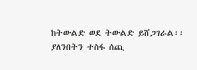ከትውልድ ወደ ትውልድ ይሸጋገራል፡፡ ያለንበትን ተስፋ ሰጪ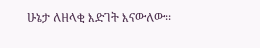ሁኔታ ለዘላቂ እድገት እናውለው፡፡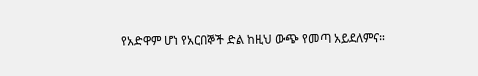የአድዋም ሆነ የአርበኞች ድል ከዚህ ውጭ የመጣ አይደለምና።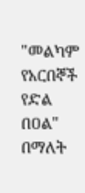"መልካም የአርበኞች የድል በዐል" በማለት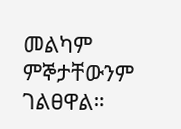መልካም ምኞታቸውንም ገልፀዋል።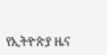የኢትዮጵያ ዜና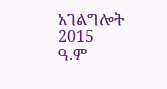አገልግሎት
2015
ዓ.ም